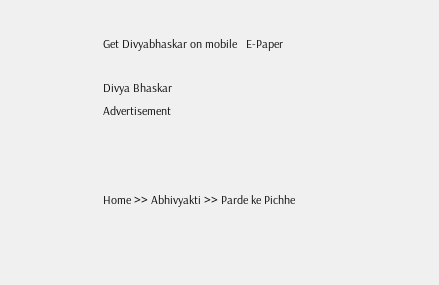Get Divyabhaskar on mobile   E-Paper

Divya Bhaskar
Advertisement



Home >> Abhivyakti >> Parde ke Pichhe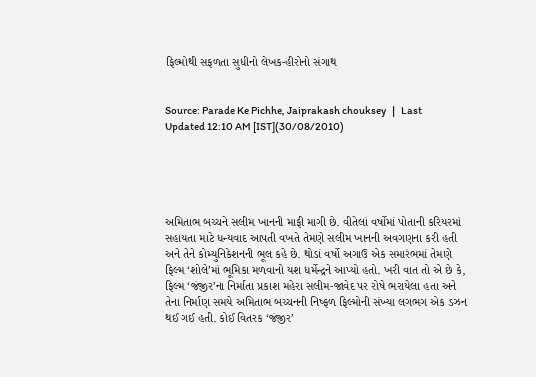ફિલ્મોથી સફળતા સુધીનો લેખક-હીરોનો સંગાથ


Source: Parade Ke Pichhe, Jaiprakash chouksey   |   Last Updated 12:10 AM [IST](30/08/2010)





અમિતાભ બચ્ચને સલીમ ખાનની માફી માગી છે. વીતેલાં વર્ષોમાં પોતાની કરિયરમાં સહાયતા માટે ધન્યવાદ આપતી વખતે તેમણે સલીમ ખાનની અવગણના કરી હતી અને તેને કોમ્યુનિકેશનની ભૂલ કહે છે. થોડાં વર્ષો અગાઉ એક સમારંભમાં તેમણે ફિલ્મ ‘શોલે’માં ભૂમિકા મળવાનો યશ ધર્મેન્દ્રને આપ્યો હતો. ખરી વાત તો એ છે કે, ફિલ્મ ‘જંજીર’ના નિર્માતા પ્રકાશ મહેરા સલીમ-જાવેદ પર રોષે ભરાયેલા હતા અને તેના નિર્માણ સમયે અમિતાભ બચ્ચનની નિષ્ફળ ફિલ્મોની સંખ્યા લગભગ એક ડઝન થઈ ગઈ હતી. કોઈ વિતરક ‘જંજીર’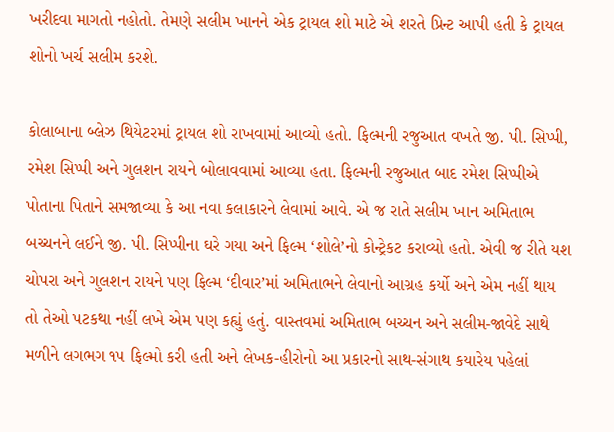ખરીદવા માગતો નહોતો. તેમણે સલીમ ખાનને એક ટ્રાયલ શો માટે એ શરતે પ્રિન્ટ આપી હતી કે ટ્રાયલ શોનો ખર્ચ સલીમ કરશે.

કોલાબાના બ્લેઝ થિયેટરમાં ટ્રાયલ શો રાખવામાં આવ્યો હતો. ફિલ્મની રજુઆત વખતે જી. પી. સિપ્પી, રમેશ સિપ્પી અને ગુલશન રાયને બોલાવવામાં આવ્યા હતા. ફિલ્મની રજુઆત બાદ રમેશ સિપ્પીએ પોતાના પિતાને સમજાવ્યા કે આ નવા કલાકારને લેવામાં આવે. એ જ રાતે સલીમ ખાન અમિતાભ બચ્ચનને લઈને જી. પી. સિપ્પીના ઘરે ગયા અને ફિલ્મ ‘શોલે’નો કોન્ટ્રેકટ કરાવ્યો હતો. એવી જ રીતે યશ ચોપરા અને ગુલશન રાયને પણ ફિલ્મ ‘દીવાર’માં અમિતાભને લેવાનો આગ્રહ કર્યો અને એમ નહીં થાય તો તેઓ પટકથા નહીં લખે એમ પણ કહ્યું હતું. વાસ્તવમાં અમિતાભ બચ્ચન અને સલીમ-જાવેદે સાથે મળીને લગભગ ૧૫ ફિલ્મો કરી હતી અને લેખક-હીરોનો આ પ્રકારનો સાથ-સંગાથ કયારેય પહેલાં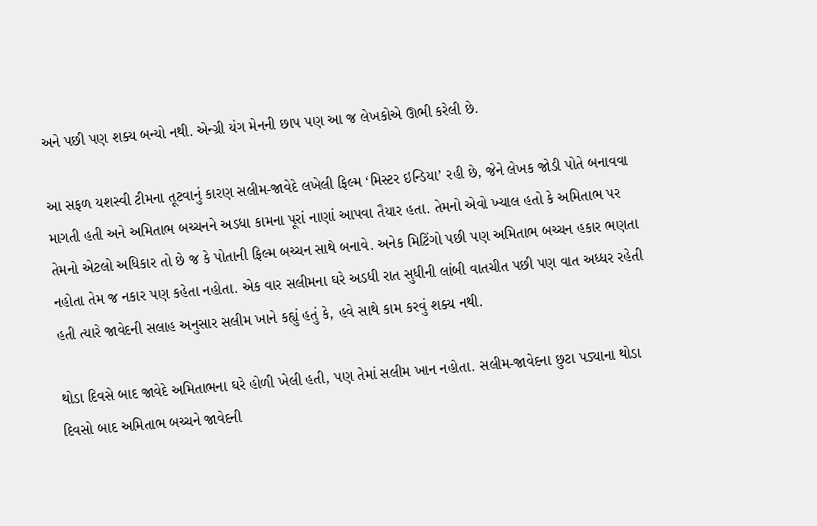અને પછી પણ શક્ય બન્યો નથી. એન્ગ્રી યંગ મેનની છાપ પણ આ જ લેખકોએ ઊભી કરેલી છે.

આ સફળ યશસ્વી ટીમના તૂટવાનું કારણ સલીમ-જાવેદે લખેલી ફિલ્મ ‘મિસ્ટર ઇન્ડિયા’ રહી છે, જેને લેખક જોડી પોતે બનાવવા માગતી હતી અને અમિતાભ બચ્ચનને અડધા કામના પૂરાં નાણાં આપવા તૈયાર હતા. તેમનો એવો ખ્યાલ હતો કે અમિતાભ પર તેમનો એટલો અધિકાર તો છે જ કે પોતાની ફિલ્મ બચ્ચન સાથે બનાવે. અનેક મિટિંગો પછી પણ અમિતાભ બચ્ચન હકાર ભણતા નહોતા તેમ જ નકાર પણ કહેતા નહોતા. એક વાર સલીમના ઘરે અડધી રાત સુધીની લાંબી વાતચીત પછી પણ વાત અધ્ધર રહેતી હતી ત્યારે જાવેદની સલાહ અનુસાર સલીમ ખાને કહ્યું હતું કે, હવે સાથે કામ કરવું શક્ય નથી.

થોડા દિવસે બાદ જાવેદે અમિતાભના ઘરે હોળી ખેલી હતી, પણ તેમાં સલીમ ખાન નહોતા. સલીમ-જાવેદના છુટા પડ્યાના થોડા દિવસો બાદ અમિતાભ બચ્ચને જાવેદની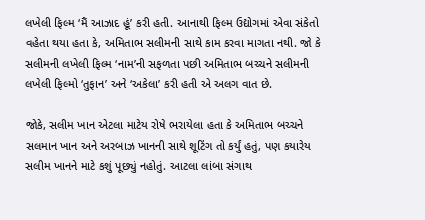લખેલી ફિલ્મ ‘મૈં આઝાદ હૂં’ કરી હતી. આનાથી ફિલ્મ ઉદ્યોગમાં એવા સંકેતો વહેતા થયા હતા કે, અમિતાભ સલીમની સાથે કામ કરવા માગતા નથી. જો કે સલીમની લખેલી ફિલ્મ ‘નામ’ની સફળતા પછી અમિતાભ બચ્ચને સલીમની લખેલી ફિલ્મો ‘તુફાન’ અને ‘અકેલા’ કરી હતી એ અલગ વાત છે.

જોકે, સલીમ ખાન એટલા માટેય રોષે ભરાયેલા હતા કે અમિતાભ બચ્ચને સલમાન ખાન અને અરબાઝ ખાનની સાથે શૂટિંગ તો કર્યું હતું, પણ કયારેય સલીમ ખાનને માટે કશું પૂછ્યું નહોતું. આટલા લાંબા સંગાથ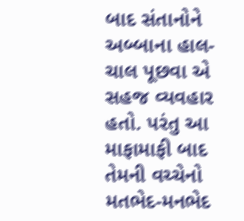બાદ સંતાનોને અબ્બાના હાલ-ચાલ પૂછવા એ સહજ વ્યવહાર હતો. પરંતુ આ માફામાફી બાદ તેમની વચ્ચેનો મતભેદ-મનભેદ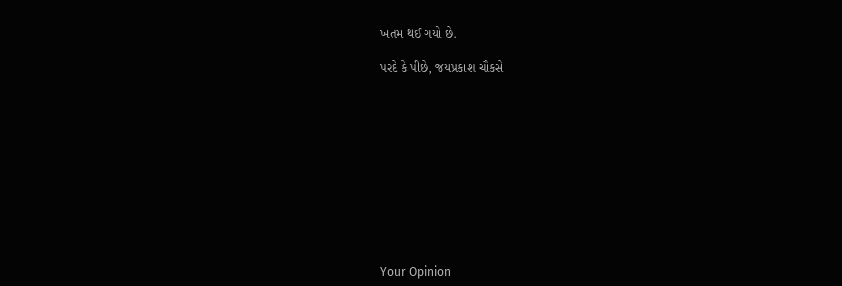ખતમ થઈ ગયો છે.

પરદે કે પીછે, જયપ્રકાશ ચૌકસે











Your Opinion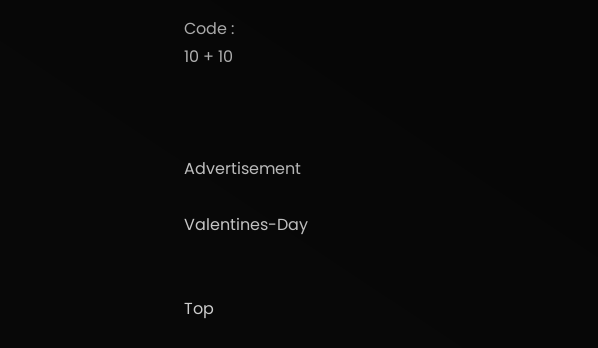Code :
10 + 10



Advertisement

Valentines-Day


Top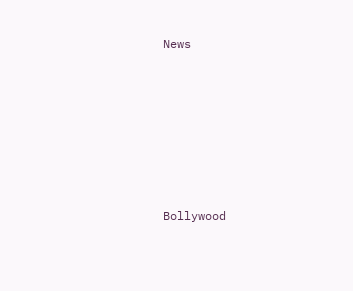News











Bollywood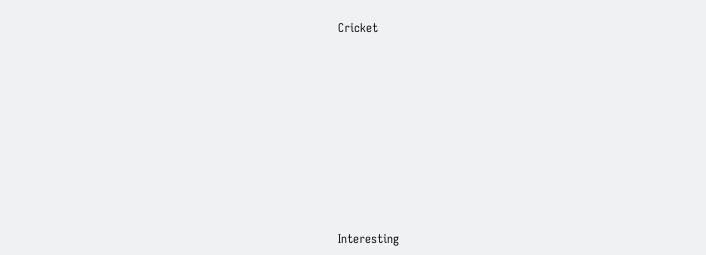Cricket











Interesting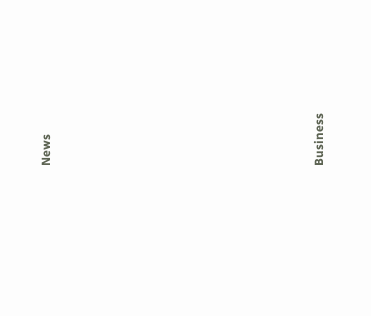News











Business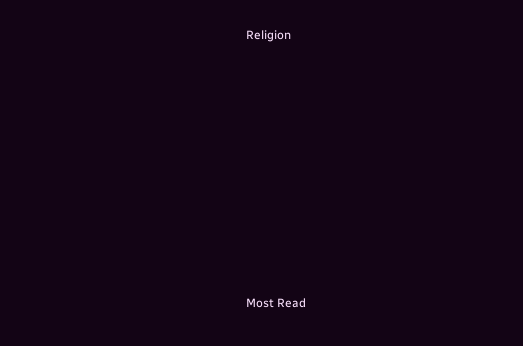Religion











Most Read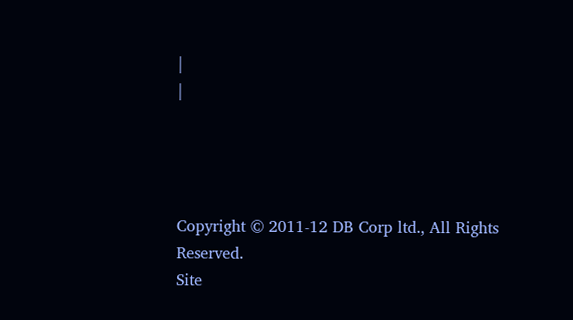|
|




Copyright © 2011-12 DB Corp ltd., All Rights Reserved.
Site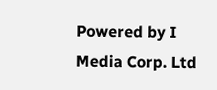Powered by I Media Corp. Ltd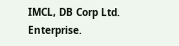IMCL, DB Corp Ltd. Enterprise.